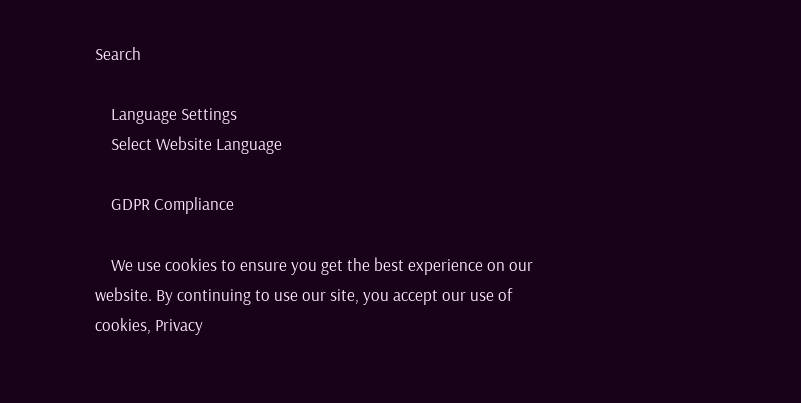Search

    Language Settings
    Select Website Language

    GDPR Compliance

    We use cookies to ensure you get the best experience on our website. By continuing to use our site, you accept our use of cookies, Privacy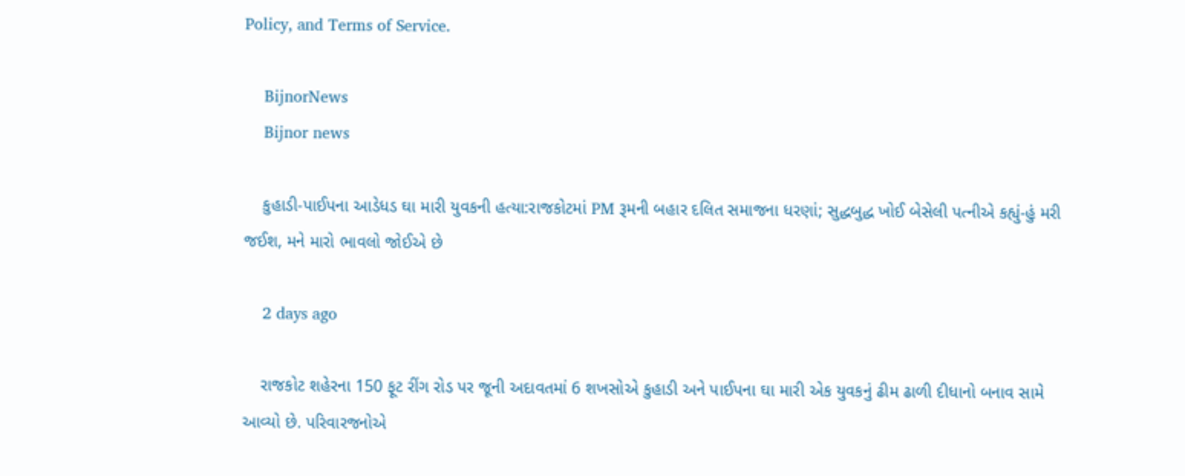Policy, and Terms of Service.

    BijnorNews
    Bijnor news

    કુહાડી-પાઈપના આડેધડ ઘા મારી યુવકની હત્યા:રાજકોટમાં PM રૂમની બહાર દલિત સમાજના ધરણાં; સુદ્ધબુદ્ધ ખોઈ બેસેલી પત્નીએ કહ્યું-હું મરી જઈશ, મને મારો ભાવલો જોઈએ છે

    2 days ago

    રાજકોટ શહેરના 150 ફૂટ રીંગ રોડ પર જૂની અદાવતમાં 6 શખસોએ કુહાડી અને પાઈપના ઘા મારી એક યુવકનું ઢીમ ઢાળી દીધાનો બનાવ સામે આવ્યો છે. પરિવારજનોએ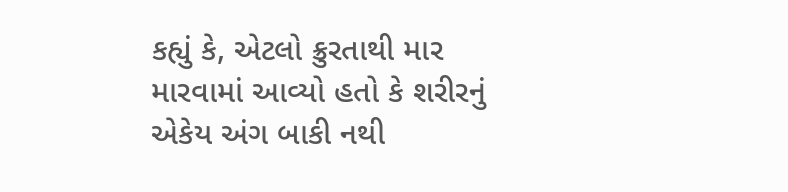કહ્યું કે, એટલો ક્રુરતાથી માર મારવામાં આવ્યો હતો કે શરીરનું એકેય અંગ બાકી નથી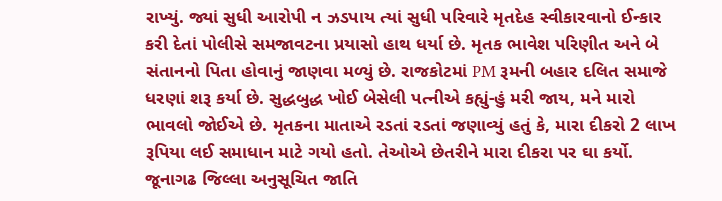રાખ્યું. જ્યાં સુધી આરોપી ન ઝડપાય ત્યાં સુધી પરિવારે મૃતદેહ સ્વીકારવાનો ઈન્કાર કરી દેતાં પોલીસે સમજાવટના પ્રયાસો હાથ ધર્યા છે. મૃતક ભાવેશ પરિણીત અને બે સંતાનનો પિતા હોવાનું જાણવા મળ્યું છે. રાજકોટમાં PM રૂમની બહાર દલિત સમાજે ધરણાં શરૂ કર્યા છે. સુદ્ધબુદ્ધ ખોઈ બેસેલી પત્નીએ કહ્યું-હું મરી જાય, મને મારો ભાવલો જોઈએ છે. મૃતકના માતાએ રડતાં રડતાં જણાવ્યું હતું કે, મારા દીકરો 2 લાખ રૂપિયા લઈ સમાધાન માટે ગયો હતો. તેઓએ છેતરીને મારા દીકરા પર ઘા કર્યો. જૂનાગઢ જિલ્લા અનુસૂચિત જાતિ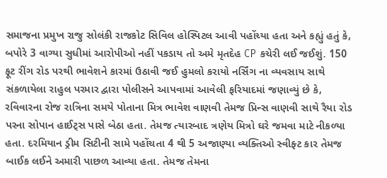સમાજના પ્રમુખ રાજુ સોલંકી રાજકોટ સિવિલ હોસ્પિટલ આવી પહોંચ્યા હતા અને કહ્યું હતું કે, બપોરે 3 વાગ્યા સુધીમાં આરોપીઓ નહીં પકડાય તો અમે મૃતદેહ CP કચેરી લઈ જઈશું. 150 ફૂટ રીંગ રોડ પરથી ભાવેશને કારમાં ઉઠાવી જઈ હુમલો કરાયો નર્સિંગ ના વ્યવસાય સાથે સંકળાયેલા રાહુલ પરમાર દ્વારા પોલીસને આપવામાં આવેલી ફરિયાદમાં જણાવ્યું છે કે, રવિવારના રોજ રાત્રિના સમયે પોતાના મિત્ર ભાવેશ વાણવી તેમજ પ્રિન્સ વાણવી સાથે રૈયા રોડ પરના સોપાન હાઈટ્સ પાસે બેઠા હતા. તેમજ ત્યારબાદ ત્રણેય મિત્રો ઘરે જમવા માટે નીકળ્યા હતા. દરમિયાન ડ્રીમ સિટીની સામે પહોંચતા 4 થી 5 અજાણ્યા વ્યક્તિઓ સ્વીફ્ટ કાર તેમજ બાઈક લઈને અમારી પાછળ આવ્યા હતા. તેમજ તેમના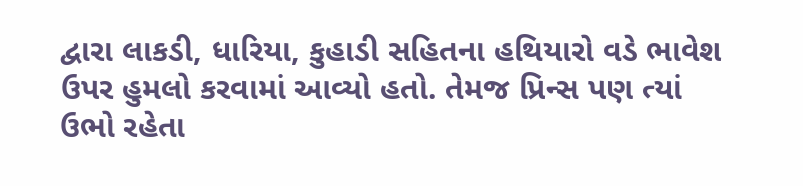દ્વારા લાકડી, ધારિયા, કુહાડી સહિતના હથિયારો વડે ભાવેશ ઉપર હુમલો કરવામાં આવ્યો હતો. તેમજ પ્રિન્સ પણ ત્યાં ઉભો રહેતા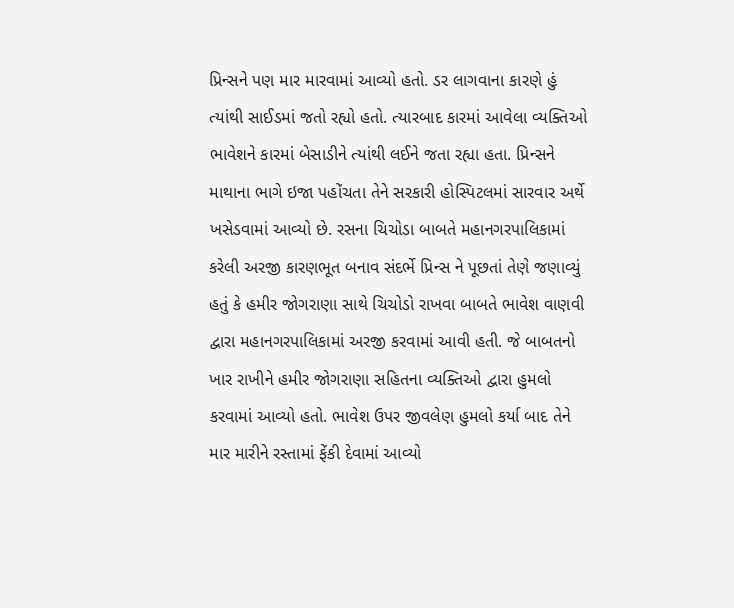પ્રિન્સને પણ માર મારવામાં આવ્યો હતો. ડર લાગવાના કારણે હું ત્યાંથી સાઈડમાં જતો રહ્યો હતો. ત્યારબાદ કારમાં આવેલા વ્યક્તિઓ ભાવેશને કારમાં બેસાડીને ત્યાંથી લઈને જતા રહ્યા હતા. પ્રિન્સને માથાના ભાગે ઇજા પહોંચતા તેને સરકારી હોસ્પિટલમાં સારવાર અર્થે ખસેડવામાં આવ્યો છે. રસના ચિચોડા બાબતે મહાનગરપાલિકામાં કરેલી અરજી કારણભૂત બનાવ સંદર્ભે પ્રિન્સ ને પૂછતાં તેણે જણાવ્યું હતું કે હમીર જોગરાણા સાથે ચિચોડો રાખવા બાબતે ભાવેશ વાણવી દ્વારા મહાનગરપાલિકામાં અરજી કરવામાં આવી હતી. જે બાબતનો ખાર રાખીને હમીર જોગરાણા સહિતના વ્યક્તિઓ દ્વારા હુમલો કરવામાં આવ્યો હતો. ભાવેશ ઉપર જીવલેણ હુમલો કર્યા બાદ તેને માર મારીને રસ્તામાં ફેંકી દેવામાં આવ્યો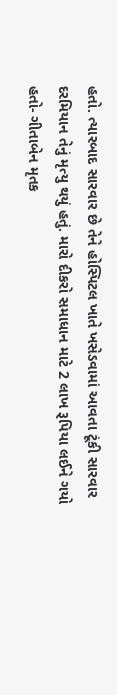હતો. ત્યારબાદ સારવાર છે તેને હોસ્પિટલ ખાતે ખસેડવામાં આવતા ટૂંકી સારવાર દરમિયાન તેનું મૃત્યુ થયું હતું. મારો દીકરો સમાધાન માટે 2 લાખ રૂપિયા લઈને ગયો હતો- ગીતાબેન મૃતક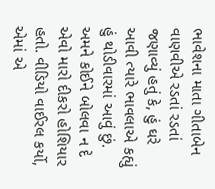ભાવેશના માતા ગીતાબેન વાણવીએ રડતાં રડતાં જણાવ્યું હતું કે, હું ઘરે આવી ત્યારે ભાવલાએ કહ્યું હું થોડીવારમાં આવું છું. અમને કોઈને બોલવા ન દે એવો મારો દીકરો હોશિયાર હતો. વીડિયો વાઈરલ કર્યો, એમાં એ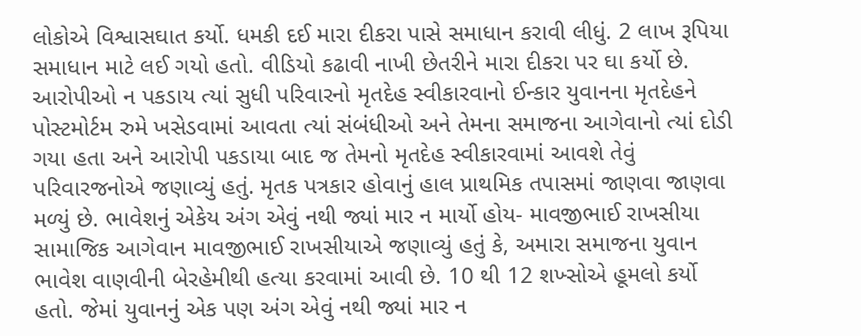લોકોએ વિશ્વાસઘાત કર્યો. ધમકી દઈ મારા દીકરા પાસે સમાધાન કરાવી લીધું. 2 લાખ રૂપિયા સમાધાન માટે લઈ ગયો હતો. વીડિયો કઢાવી નાખી છેતરીને મારા દીકરા પર ઘા કર્યો છે. આરોપીઓ ન પકડાય ત્યાં સુધી પરિવારનો મૃતદેહ સ્વીકારવાનો ઈન્કાર યુવાનના મૃતદેહને પોસ્ટમોર્ટમ રુમે ખસેડવામાં આવતા ત્યાં સંબંધીઓ અને તેમના સમાજના આગેવાનો ત્યાં દોડી ગયા હતા અને આરોપી પકડાયા બાદ જ તેમનો મૃતદેહ સ્વીકારવામાં આવશે તેવું પરિવારજનોએ જણાવ્યું હતું. મૃતક પત્રકાર હોવાનું હાલ પ્રાથમિક તપાસમાં જાણવા જાણવા મળ્યું છે. ભાવેશનું એકેય અંગ એવું નથી જ્યાં માર ન માર્યો હોય- માવજીભાઈ રાખસીયા સામાજિક આગેવાન માવજીભાઈ રાખસીયાએ જણાવ્યું હતું કે, અમારા સમાજના યુવાન ભાવેશ વાણવીની બેરહેમીથી હત્યા કરવામાં આવી છે. 10 થી 12 શખ્સોએ હૂમલો કર્યો હતો. જેમાં યુવાનનું એક પણ અંગ એવું નથી જ્યાં માર ન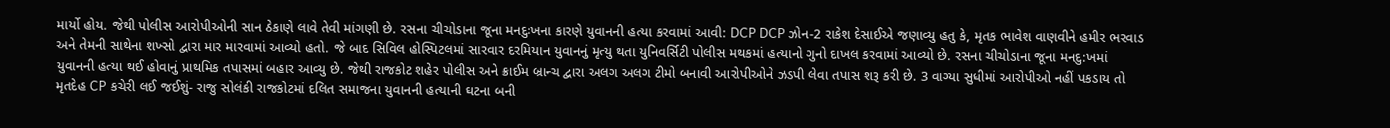માર્યો હોય. જેથી પોલીસ આરોપીઓની સાન ઠેકાણે લાવે તેવી માંગણી છે. રસના ચીચોડાના જૂના મનદુઃખના કારણે યુવાનની હત્યા કરવામાં આવી: DCP DCP ઝોન-2 રાકેશ દેસાઈએ જણાવ્યુ હતુ કે, મૃતક ભાવેશ વાણવીને હમીર ભરવાડ અને તેમની સાથેના શખ્સો દ્વારા માર મારવામાં આવ્યો હતો. જે બાદ સિવિલ હોસ્પિટલમાં સારવાર દરમિયાન યુવાનનું મૃત્યુ થતા યુનિવર્સિટી પોલીસ મથકમાં હત્યાનો ગુનો દાખલ કરવામાં આવ્યો છે. રસના ચીચોડાના જૂના મનદુ:ખમાં યુવાનની હત્યા થઈ હોવાનું પ્રાથમિક તપાસમાં બહાર આવ્યુ છે. જેથી રાજકોટ શહેર પોલીસ અને ક્રાઈમ બ્રાન્ચ દ્વારા અલગ અલગ ટીમો બનાવી આરોપીઓને ઝડપી લેવા તપાસ શરૂ કરી છે. 3 વાગ્યા સુધીમાં આરોપીઓ નહીં પકડાય તો મૃતદેહ CP કચેરી લઈ જઈશું- રાજુ સોલંકી રાજકોટમાં દલિત સમાજના યુવાનની હત્યાની ઘટના બની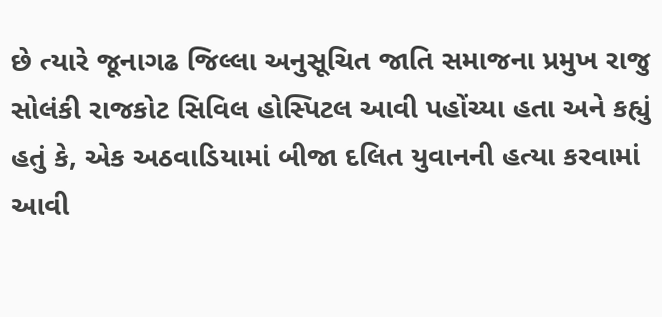છે ત્યારે જૂનાગઢ જિલ્લા અનુસૂચિત જાતિ સમાજના પ્રમુખ રાજુ સોલંકી રાજકોટ સિવિલ હોસ્પિટલ આવી પહોંચ્યા હતા અને કહ્યું હતું કે, એક અઠવાડિયામાં બીજા દલિત યુવાનની હત્યા કરવામાં આવી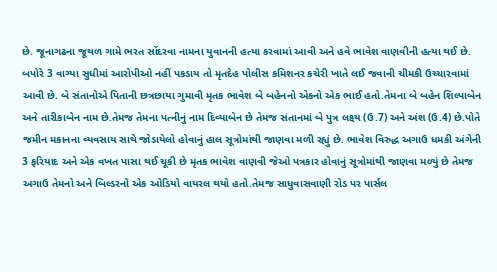છે. જૂનાગઢના જૂથળ ગામે ભરત સોંદરવા નામના યુવાનની હત્યા કરવામાં આવી અને હવે ભાવેશ વાણવીની હત્યા થઈ છે. બપોરે 3 વાગ્યા સુધીમાં આરોપીઓ નહીં પકડાય તો મૃતદેહ પોલીસ કમિશનર કચેરી ખાતે લઈ જવાની ચીમકી ઉચ્ચારવામાં આવી છે. બે સંતાનોએ પિતાની છત્રછાયા ગુમાવી મૃતક ભાવેશ બે બહેનનો એકનો એક ભાઈ હતો.તેમના બે બહેન શિલ્પાબેન અને તારીકાબેન નામ છે.તેમજ તેમના પત્નીનું નામ દિવ્યાબેન છે તેમજ સંતાનમાં બે પુત્ર લક્ષ્ય (ઉ.7) અને અંશ (ઉ.4) છે.પોતે જમીન મકાનના વ્યવસાય સાથે જોડાયેલો હોવાનું હાલ સૂત્રોમાંથી જાણવા મળી રહ્યું છે. ભાવેશ વિરુદ્ધ અગાઉ ધમકી અંગેની 3 ફરિયાદ અને એક વખત પાસા થઈ ચૂકી છે મૃતક ભાવેશ વાણવી જેઓ પત્રકાર હોવાનું સૂત્રોમાંથી જાણવા મળ્યું છે તેમજ અગાઉ તેમનો અને બિલ્ડરનો એક ઓડિયો વાયરલ થયો હતો.તેમજ સાધુવાસવાણી રોડ પર પાર્સલ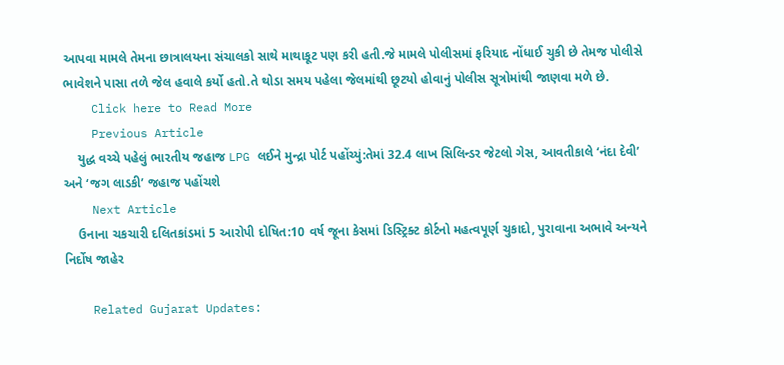આપવા મામલે તેમના છાત્રાલયના સંચાલકો સાથે માથાકૂટ પણ કરી હતી.જે મામલે પોલીસમાં ફરિયાદ નોંધાઈ ચુકી છે તેમજ પોલીસે ભાવેશને પાસા તળે જેલ હવાલે કર્યો હતો.તે થોડા સમય પહેલા જેલમાંથી છૂટયો હોવાનું પોલીસ સૂત્રોમાંથી જાણવા મળે છે.
    Click here to Read More
    Previous Article
    યુદ્ધ વચ્ચે પહેલું ભારતીય જહાજ LPG લઈને મુન્દ્રા પોર્ટ પહોંચ્યું:તેમાં 32.4 લાખ સિલિન્ડર જેટલો ગેસ, આવતીકાલે ‘નંદા દેવી’ અને ‘જગ લાડકી’ જહાજ પહોંચશે
    Next Article
    ઉનાના ચકચારી દલિતકાંડમાં 5 આરોપી દોષિત:10 વર્ષ જૂના કેસમાં ડિસ્ટ્રિક્ટ કોર્ટનો મહત્વપૂર્ણ ચુકાદો, પુરાવાના અભાવે અન્યને નિર્દોષ જાહેર

    Related Gujarat Updates: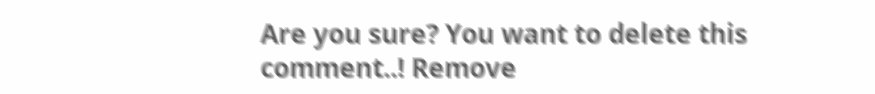Are you sure? You want to delete this comment..! Remove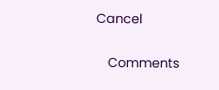Cancel

    Comments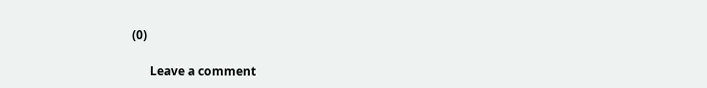(0)

      Leave a comment